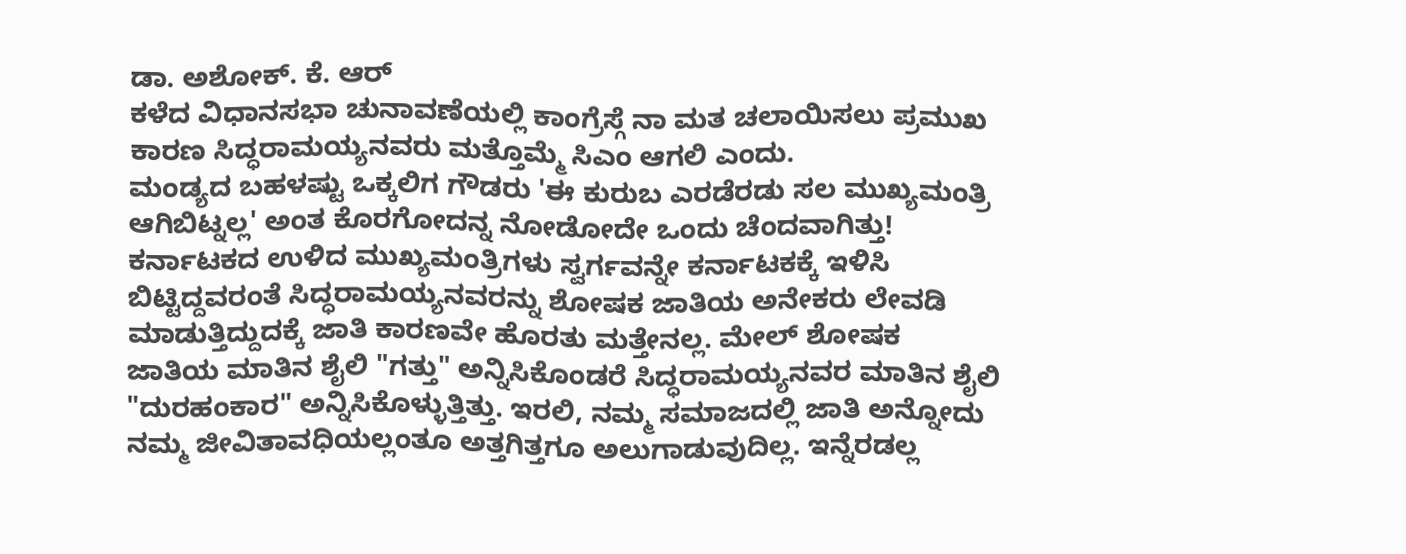ಡಾ. ಅಶೋಕ್. ಕೆ. ಆರ್
ಕಳೆದ ವಿಧಾನಸಭಾ ಚುನಾವಣೆಯಲ್ಲಿ ಕಾಂಗ್ರೆಸ್ಗೆ ನಾ ಮತ ಚಲಾಯಿಸಲು ಪ್ರಮುಖ ಕಾರಣ ಸಿದ್ಧರಾಮಯ್ಯನವರು ಮತ್ತೊಮ್ಮೆ ಸಿಎಂ ಆಗಲಿ ಎಂದು.
ಮಂಡ್ಯದ ಬಹಳಷ್ಟು ಒಕ್ಕಲಿಗ ಗೌಡರು 'ಈ ಕುರುಬ ಎರಡೆರಡು ಸಲ ಮುಖ್ಯಮಂತ್ರಿ ಆಗಿಬಿಟ್ನಲ್ಲ' ಅಂತ ಕೊರಗೋದನ್ನ ನೋಡೋದೇ ಒಂದು ಚೆಂದವಾಗಿತ್ತು! ಕರ್ನಾಟಕದ ಉಳಿದ ಮುಖ್ಯಮಂತ್ರಿಗಳು ಸ್ವರ್ಗವನ್ನೇ ಕರ್ನಾಟಕಕ್ಕೆ ಇಳಿಸಿ ಬಿಟ್ಟಿದ್ದವರಂತೆ ಸಿದ್ಧರಾಮಯ್ಯನವರನ್ನು ಶೋಷಕ ಜಾತಿಯ ಅನೇಕರು ಲೇವಡಿ ಮಾಡುತ್ತಿದ್ದುದಕ್ಕೆ ಜಾತಿ ಕಾರಣವೇ ಹೊರತು ಮತ್ತೇನಲ್ಲ. ಮೇಲ್ ಶೋಷಕ ಜಾತಿಯ ಮಾತಿನ ಶೈಲಿ "ಗತ್ತು" ಅನ್ನಿಸಿಕೊಂಡರೆ ಸಿದ್ಧರಾಮಯ್ಯನವರ ಮಾತಿನ ಶೈಲಿ "ದುರಹಂಕಾರ" ಅನ್ನಿಸಿಕೊಳ್ಳುತ್ತಿತ್ತು. ಇರಲಿ, ನಮ್ಮ ಸಮಾಜದಲ್ಲಿ ಜಾತಿ ಅನ್ನೋದು ನಮ್ಮ ಜೀವಿತಾವಧಿಯಲ್ಲಂತೂ ಅತ್ತಗಿತ್ತಗೂ ಅಲುಗಾಡುವುದಿಲ್ಲ. ಇನ್ನೆರಡಲ್ಲ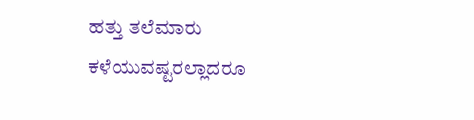ಹತ್ತು ತಲೆಮಾರು ಕಳೆಯುವಷ್ಟರಲ್ಲಾದರೂ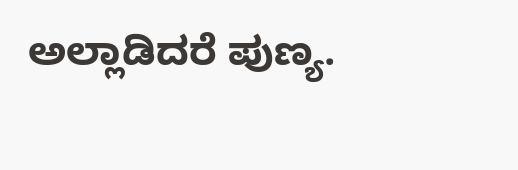ಅಲ್ಲಾಡಿದರೆ ಪುಣ್ಯ.